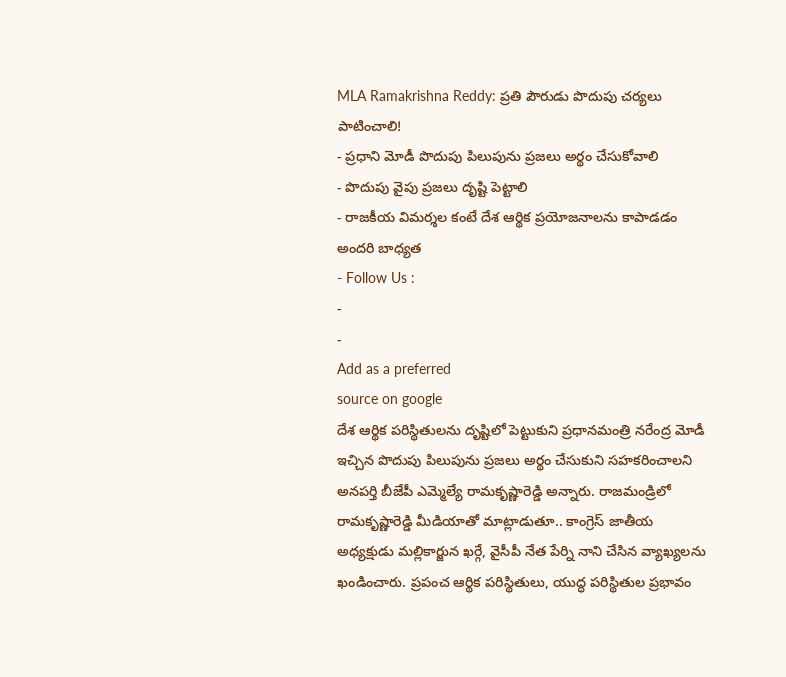MLA Ramakrishna Reddy: ప్రతి పౌరుడు పొదుపు చర్యలు పాటించాలి!
- ప్రధాని మోడీ పొదుపు పిలుపును ప్రజలు అర్థం చేసుకోవాలి
- పొదుపు వైపు ప్రజలు దృష్టి పెట్టాలి
- రాజకీయ విమర్శల కంటే దేశ ఆర్థిక ప్రయోజనాలను కాపాడడం అందరి బాధ్యత
- Follow Us :
-
-
Add as a preferred
source on google
దేశ ఆర్థిక పరిస్థితులను దృష్టిలో పెట్టుకుని ప్రధానమంత్రి నరేంద్ర మోడీ ఇచ్చిన పొదుపు పిలుపును ప్రజలు అర్థం చేసుకుని సహకరించాలని అనపర్తి బీజేపీ ఎమ్మెల్యే రామకృష్ణారెడ్డి అన్నారు. రాజమండ్రిలో రామకృష్ణారెడ్డి మీడియాతో మాట్లాడుతూ.. కాంగ్రెస్ జాతీయ అధ్యక్షుడు మల్లికార్జున ఖర్గే, వైసీపీ నేత పేర్ని నాని చేసిన వ్యాఖ్యలను ఖండించారు. ప్రపంచ ఆర్థిక పరిస్థితులు, యుద్ధ పరిస్థితుల ప్రభావం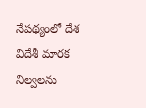నేపథ్యంలో దేశ విదేశీ మారక నిల్వలను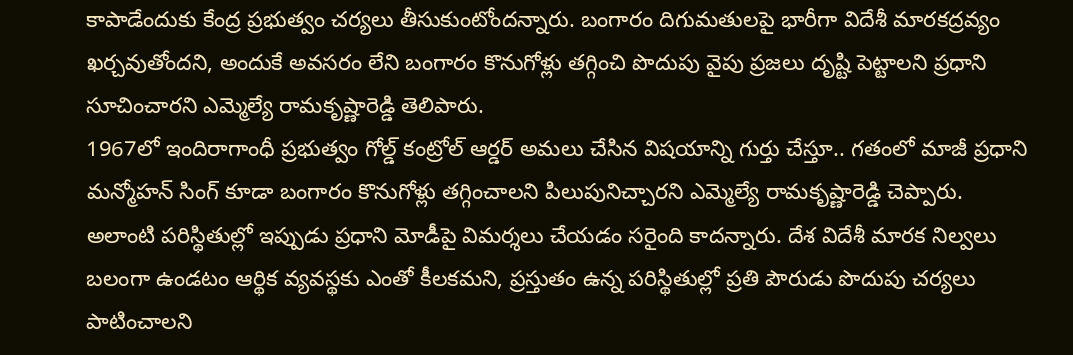కాపాడేందుకు కేంద్ర ప్రభుత్వం చర్యలు తీసుకుంటోందన్నారు. బంగారం దిగుమతులపై భారీగా విదేశీ మారకద్రవ్యం ఖర్చవుతోందని, అందుకే అవసరం లేని బంగారం కొనుగోళ్లు తగ్గించి పొదుపు వైపు ప్రజలు దృష్టి పెట్టాలని ప్రధాని సూచించారని ఎమ్మెల్యే రామకృష్ణారెడ్డి తెలిపారు.
1967లో ఇందిరాగాంధీ ప్రభుత్వం గోల్డ్ కంట్రోల్ ఆర్డర్ అమలు చేసిన విషయాన్ని గుర్తు చేస్తూ.. గతంలో మాజీ ప్రధాని మన్మోహన్ సింగ్ కూడా బంగారం కొనుగోళ్లు తగ్గించాలని పిలుపునిచ్చారని ఎమ్మెల్యే రామకృష్ణారెడ్డి చెప్పారు. అలాంటి పరిస్థితుల్లో ఇప్పుడు ప్రధాని మోడీపై విమర్శలు చేయడం సరైంది కాదన్నారు. దేశ విదేశీ మారక నిల్వలు బలంగా ఉండటం ఆర్థిక వ్యవస్థకు ఎంతో కీలకమని, ప్రస్తుతం ఉన్న పరిస్థితుల్లో ప్రతి పౌరుడు పొదుపు చర్యలు పాటించాలని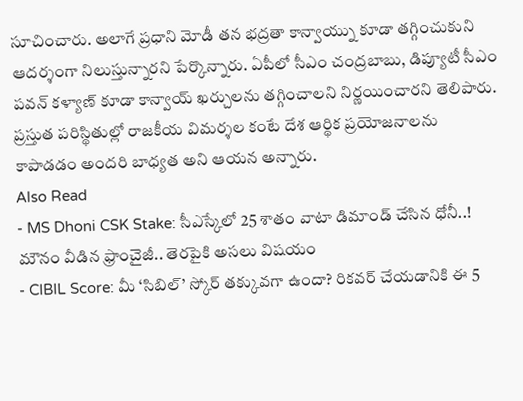సూచించారు. అలాగే ప్రధాని మోడీ తన భద్రతా కాన్వాయ్ను కూడా తగ్గించుకుని ఆదర్శంగా నిలుస్తున్నారని పేర్కొన్నారు. ఏపీలో సీఎం చంద్రబాబు, డిప్యూటీ సీఎం పవన్ కళ్యాణ్ కూడా కాన్వాయ్ ఖర్చులను తగ్గించాలని నిర్ణయించారని తెలిపారు. ప్రస్తుత పరిస్థితుల్లో రాజకీయ విమర్శల కంటే దేశ ఆర్థిక ప్రయోజనాలను కాపాడడం అందరి బాధ్యత అని ఆయన అన్నారు.
Also Read
- MS Dhoni CSK Stake: సీఎస్కేలో 25 శాతం వాటా డిమాండ్ చేసిన ధోనీ..! మౌనం వీడిన ఫ్రాంచైజీ.. తెరపైకి అసలు విషయం
- CIBIL Score: మీ ‘సిబిల్’ స్కోర్ తక్కువగా ఉందా? రికవర్ చేయడానికి ఈ 5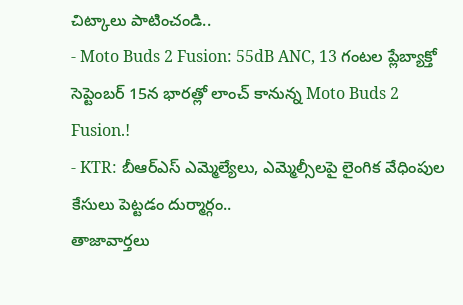చిట్కాలు పాటించండి..
- Moto Buds 2 Fusion: 55dB ANC, 13 గంటల ప్లేబ్యాక్తో సెప్టెంబర్ 15న భారత్లో లాంచ్ కానున్న Moto Buds 2 Fusion.!
- KTR: బీఆర్ఎస్ ఎమ్మెల్యేలు, ఎమ్మెల్సీలపై లైంగిక వేధింపుల కేసులు పెట్టడం దుర్మార్గం..
తాజావార్తలు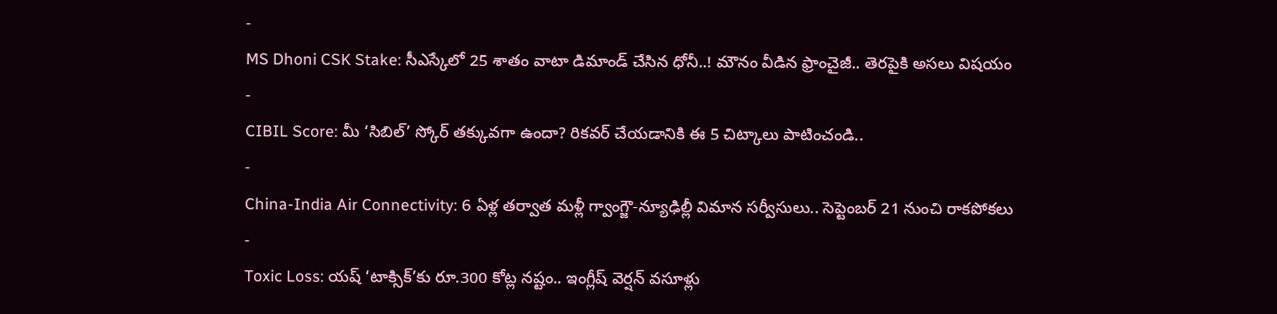-
MS Dhoni CSK Stake: సీఎస్కేలో 25 శాతం వాటా డిమాండ్ చేసిన ధోనీ..! మౌనం వీడిన ఫ్రాంచైజీ.. తెరపైకి అసలు విషయం
-
CIBIL Score: మీ ‘సిబిల్’ స్కోర్ తక్కువగా ఉందా? రికవర్ చేయడానికి ఈ 5 చిట్కాలు పాటించండి..
-
China-India Air Connectivity: 6 ఏళ్ల తర్వాత మళ్లీ గ్వాంగ్జౌ-న్యూఢిల్లీ విమాన సర్వీసులు.. సెప్టెంబర్ 21 నుంచి రాకపోకలు
-
Toxic Loss: యష్ ‘టాక్సిక్’కు రూ.300 కోట్ల నష్టం.. ఇంగ్లీష్ వెర్షన్ వసూళ్లు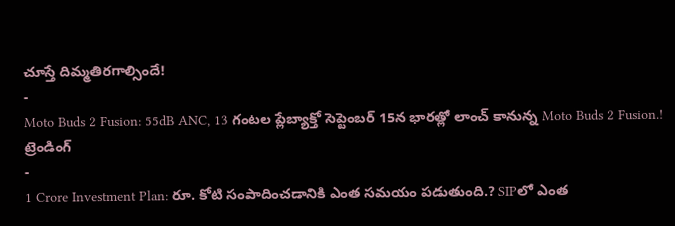చూస్తే దిమ్మతిరగాల్సిందే!
-
Moto Buds 2 Fusion: 55dB ANC, 13 గంటల ప్లేబ్యాక్తో సెప్టెంబర్ 15న భారత్లో లాంచ్ కానున్న Moto Buds 2 Fusion.!
ట్రెండింగ్
-
1 Crore Investment Plan: రూ. కోటి సంపాదించడానికి ఎంత సమయం పడుతుంది.? SIPలో ఎంత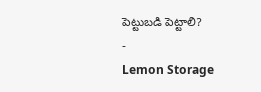పెట్టుబడి పెట్టాలి?
-
Lemon Storage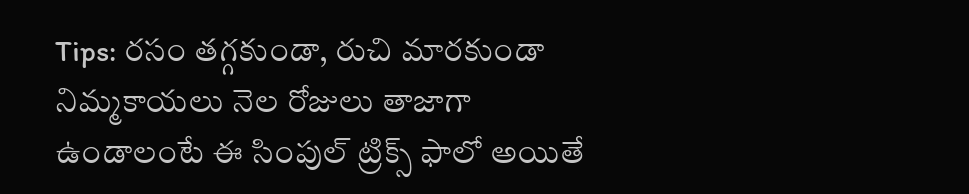Tips: రసం తగ్గకుండా, రుచి మారకుండా నిమ్మకాయలు నెల రోజులు తాజాగా ఉండాలంటే ఈ సింపుల్ ట్రిక్స్ ఫాలో అయితే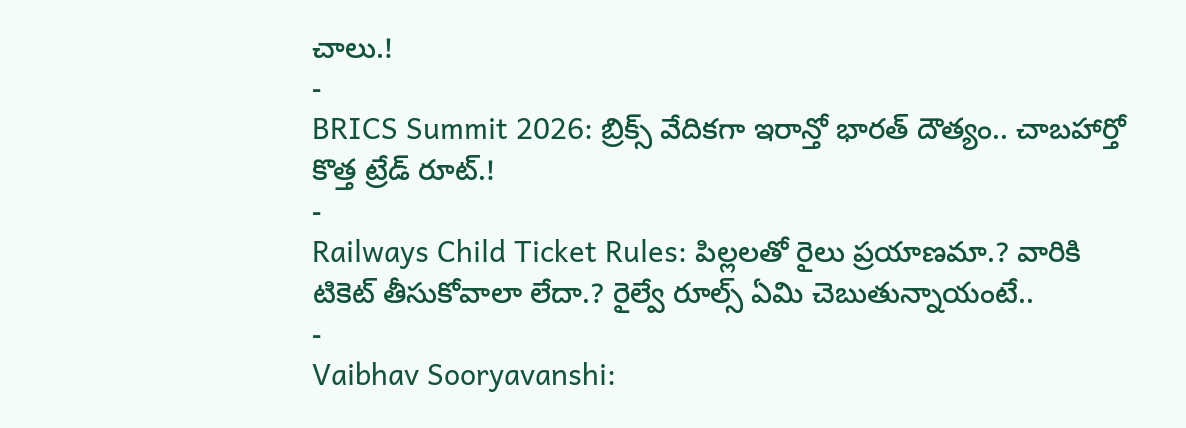చాలు.!
-
BRICS Summit 2026: బ్రిక్స్ వేదికగా ఇరాన్తో భారత్ దౌత్యం.. చాబహార్తో కొత్త ట్రేడ్ రూట్.!
-
Railways Child Ticket Rules: పిల్లలతో రైలు ప్రయాణమా.? వారికి టికెట్ తీసుకోవాలా లేదా.? రైల్వే రూల్స్ ఏమి చెబుతున్నాయంటే..
-
Vaibhav Sooryavanshi: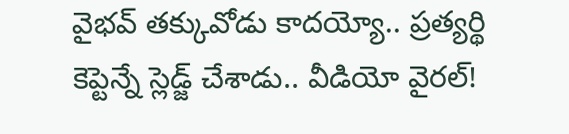వైభవ్ తక్కువోడు కాదయ్యో.. ప్రత్యర్థి కెప్టెన్నే స్లెడ్జ్ చేశాడు.. వీడియో వైరల్!